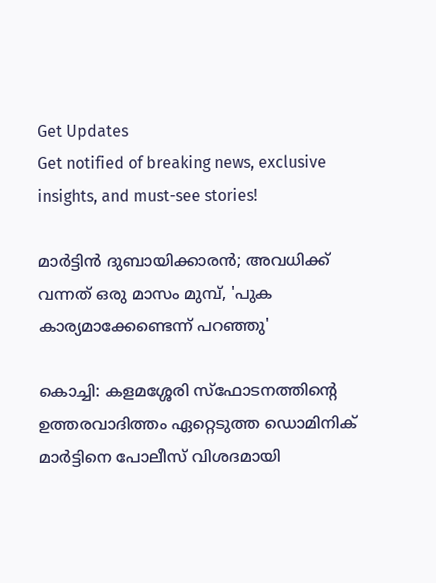Get Updates
Get notified of breaking news, exclusive insights, and must-see stories!

മാര്‍ട്ടിന്‍ ദുബായിക്കാരന്‍; അവധിക്ക് വന്നത് ഒരു മാസം മുമ്പ്, 'പുക കാര്യമാക്കേണ്ടെന്ന് പറഞ്ഞു'

കൊച്ചി: കളമശ്ശേരി സ്‌ഫോടനത്തിന്റെ ഉത്തരവാദിത്തം ഏറ്റെടുത്ത ഡൊമിനിക് മാര്‍ട്ടിനെ പോലീസ് വിശദമായി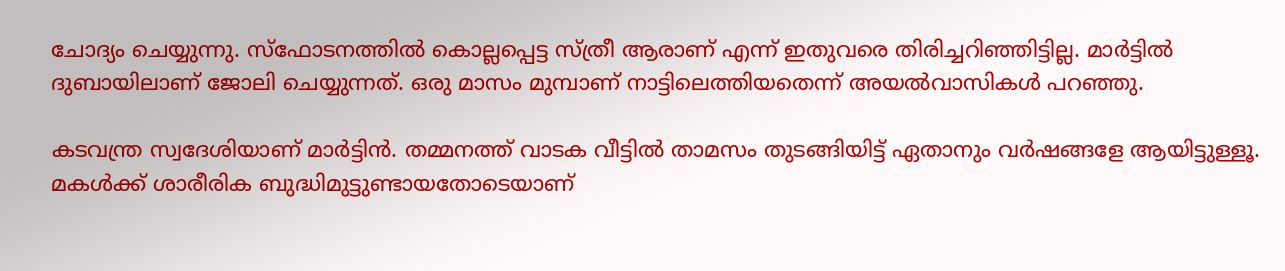ചോദ്യം ചെയ്യുന്നു. സ്‌ഫോടനത്തില്‍ കൊല്ലപ്പെട്ട സ്ത്രീ ആരാണ് എന്ന് ഇതുവരെ തിരിച്ചറിഞ്ഞിട്ടില്ല. മാര്‍ട്ടില്‍ ദുബായിലാണ് ജോലി ചെയ്യുന്നത്. ഒരു മാസം മുമ്പാണ് നാട്ടിലെത്തിയതെന്ന് അയല്‍വാസികള്‍ പറഞ്ഞു.

കടവന്ത്ര സ്വദേശിയാണ് മാര്‍ട്ടിന്‍. തമ്മനത്ത് വാടക വീട്ടില്‍ താമസം തുടങ്ങിയിട്ട് ഏതാനും വര്‍ഷങ്ങളേ ആയിട്ടുള്ളൂ. മകള്‍ക്ക് ശാരീരിക ബുദ്ധിമുട്ടുണ്ടായതോടെയാണ്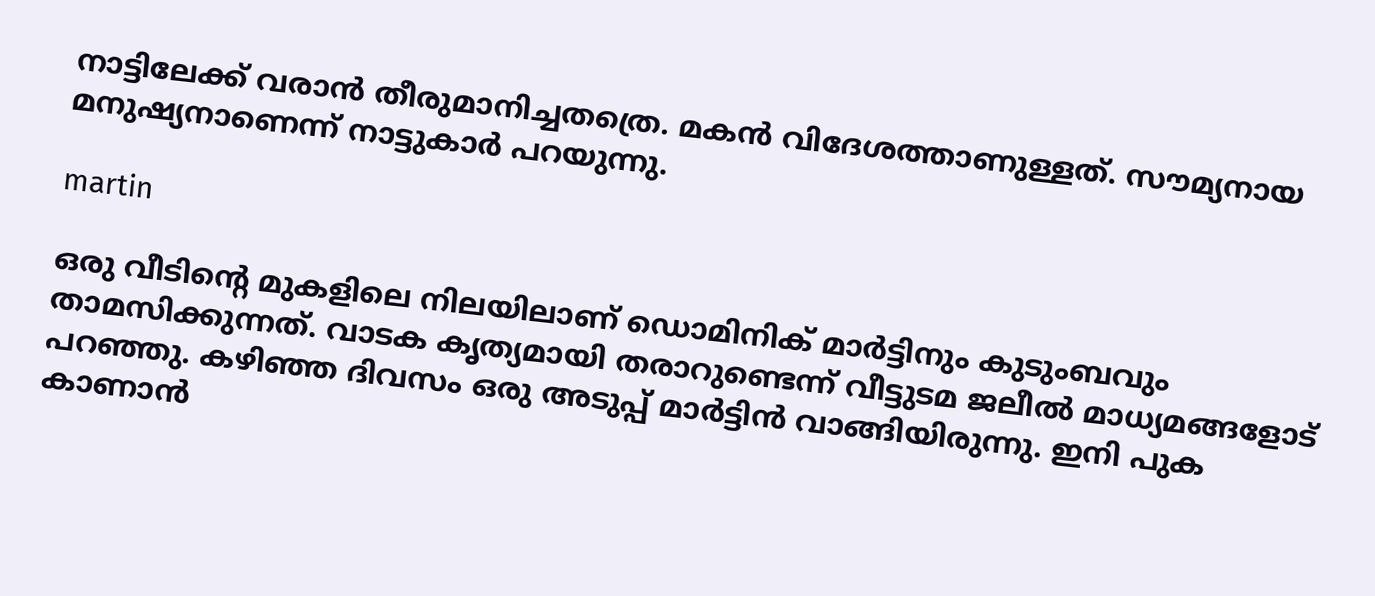നാട്ടിലേക്ക് വരാന്‍ തീരുമാനിച്ചതത്രെ. മകന്‍ വിദേശത്താണുള്ളത്. സൗമ്യനായ മനുഷ്യനാണെന്ന് നാട്ടുകാര്‍ പറയുന്നു.

martin

ഒരു വീടിന്റെ മുകളിലെ നിലയിലാണ് ഡൊമിനിക് മാര്‍ട്ടിനും കുടുംബവും താമസിക്കുന്നത്. വാടക കൃത്യമായി തരാറുണ്ടെന്ന് വീട്ടുടമ ജലീല്‍ മാധ്യമങ്ങളോട് പറഞ്ഞു. കഴിഞ്ഞ ദിവസം ഒരു അടുപ്പ് മാര്‍ട്ടിന്‍ വാങ്ങിയിരുന്നു. ഇനി പുക കാണാന്‍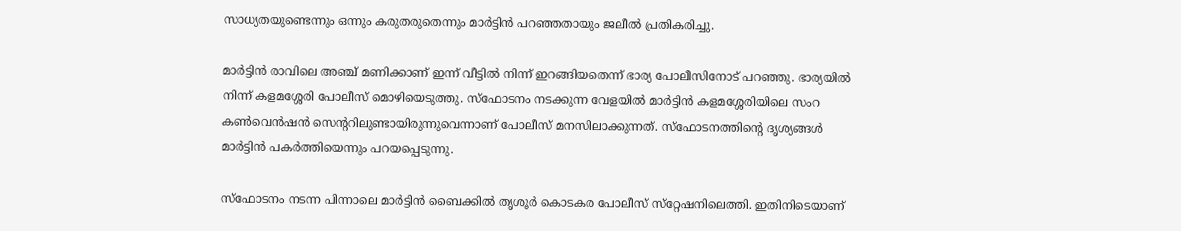സാധ്യതയുണ്ടെന്നും ഒന്നും കരുതരുതെന്നും മാര്‍ട്ടിന്‍ പറഞ്ഞതായും ജലീല്‍ പ്രതികരിച്ചു.

മാര്‍ട്ടിന്‍ രാവിലെ അഞ്ച് മണിക്കാണ് ഇന്ന് വീട്ടില്‍ നിന്ന് ഇറങ്ങിയതെന്ന് ഭാര്യ പോലീസിനോട് പറഞ്ഞു. ഭാര്യയില്‍ നിന്ന് കളമശ്ശേരി പോലീസ് മൊഴിയെടുത്തു. സ്‌ഫോടനം നടക്കുന്ന വേളയില്‍ മാര്‍ട്ടിന്‍ കളമശ്ശേരിയിലെ സംറ കണ്‍വെന്‍ഷന്‍ സെന്ററിലുണ്ടായിരുന്നുവെന്നാണ് പോലീസ് മനസിലാക്കുന്നത്. സ്‌ഫോടനത്തിന്റെ ദൃശ്യങ്ങള്‍ മാര്‍ട്ടിന്‍ പകര്‍ത്തിയെന്നും പറയപ്പെടുന്നു.

സ്‌ഫോടനം നടന്ന പിന്നാലെ മാര്‍ട്ടിന്‍ ബൈക്കില്‍ തൃശൂര്‍ കൊടകര പോലീസ് സ്‌റ്റേഷനിലെത്തി. ഇതിനിടെയാണ്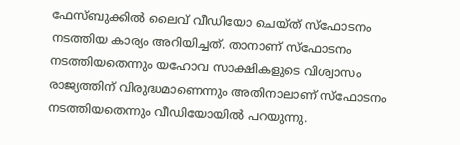ഫേസ്ബുക്കില്‍ ലൈവ് വീഡിയോ ചെയ്ത് സ്‌ഫോടനം നടത്തിയ കാര്യം അറിയിച്ചത്. താനാണ് സ്‌ഫോടനം നടത്തിയതെന്നും യഹോവ സാക്ഷികളുടെ വിശ്വാസം രാജ്യത്തിന് വിരുദ്ധമാണെന്നും അതിനാലാണ് സ്‌ഫോടനം നടത്തിയതെന്നും വീഡിയോയില്‍ പറയുന്നു.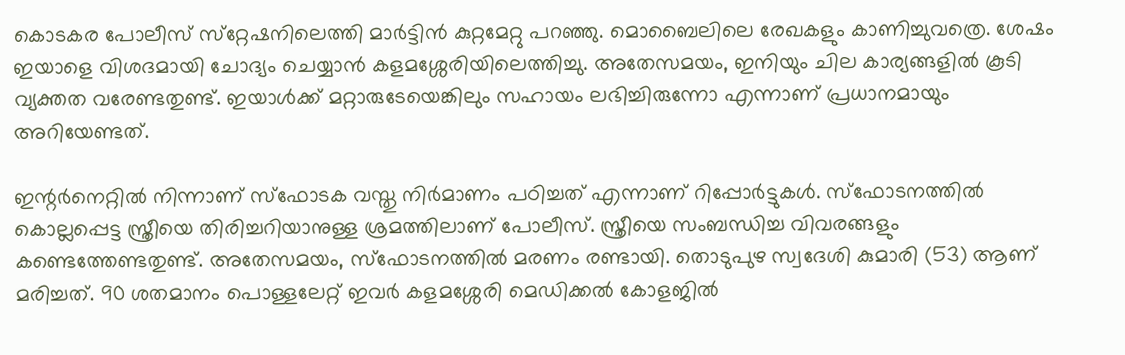കൊടകര പോലീസ് സ്‌റ്റേഷനിലെത്തി മാര്‍ട്ടിന്‍ കുറ്റമേറ്റു പറഞ്ഞു. മൊബൈലിലെ രേഖകളും കാണിച്ചുവത്രെ. ശേഷം ഇയാളെ വിശദമായി ചോദ്യം ചെയ്യാന്‍ കളമശ്ശേരിയിലെത്തിച്ചു. അതേസമയം, ഇനിയും ചില കാര്യങ്ങളില്‍ കൂടി വ്യക്തത വരേണ്ടതുണ്ട്. ഇയാള്‍ക്ക് മറ്റാരുടേയെങ്കിലും സഹായം ലഭിച്ചിരുന്നോ എന്നാണ് പ്രധാനമായും അറിയേണ്ടത്.

ഇന്റര്‍നെറ്റില്‍ നിന്നാണ് സ്‌ഫോടക വസ്തു നിര്‍മാണം പഠിച്ചത് എന്നാണ് റിപ്പോര്‍ട്ടുകള്‍. സ്‌ഫോടനത്തില്‍ കൊല്ലപ്പെട്ട സ്ത്രീയെ തിരിച്ചറിയാനുള്ള ശ്രമത്തിലാണ് പോലീസ്. സ്ത്രീയെ സംബന്ധിച്ച വിവരങ്ങളും കണ്ടെത്തേണ്ടതുണ്ട്. അതേസമയം, സ്‌ഫോടനത്തില്‍ മരണം രണ്ടായി. തൊടുപുഴ സ്വദേശി കുമാരി (53) ആണ് മരിച്ചത്. 90 ശതമാനം പൊള്ളലേറ്റ് ഇവര്‍ കളമശ്ശേരി മെഡിക്കല്‍ കോളജില്‍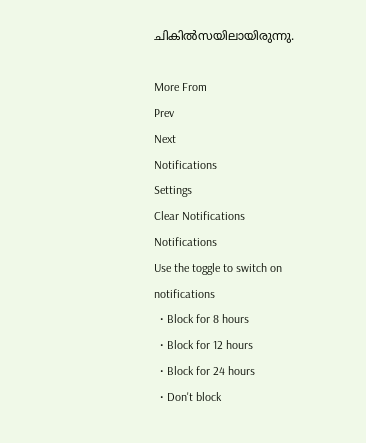ചികില്‍സയിലായിരുന്നു.

More From
Prev
Next
Notifications
Settings
Clear Notifications
Notifications
Use the toggle to switch on notifications
  • Block for 8 hours
  • Block for 12 hours
  • Block for 24 hours
  • Don't block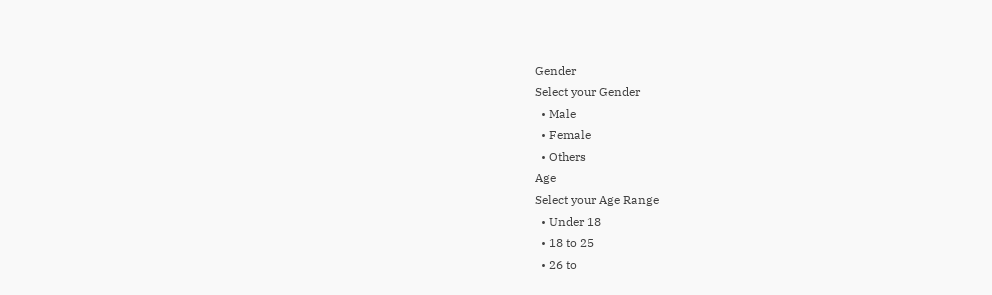Gender
Select your Gender
  • Male
  • Female
  • Others
Age
Select your Age Range
  • Under 18
  • 18 to 25
  • 26 to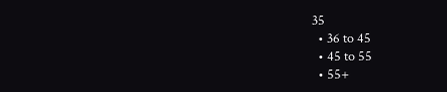35
  • 36 to 45
  • 45 to 55
  • 55+